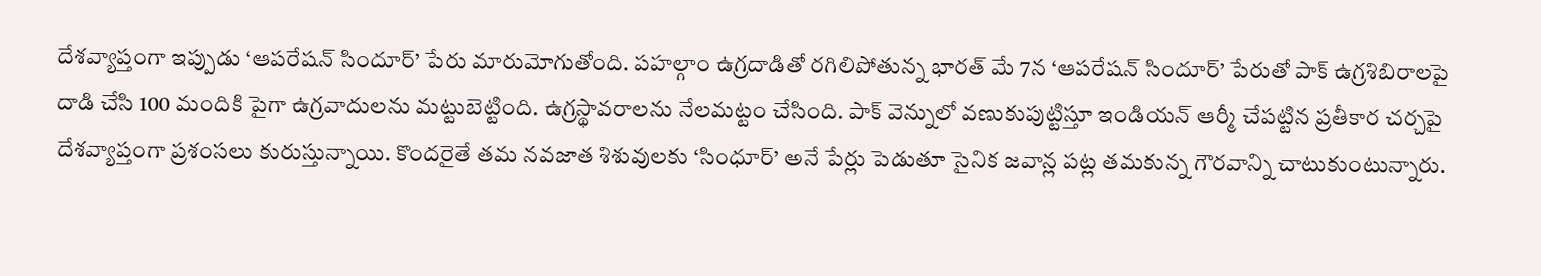దేశవ్యాప్తంగా ఇప్పుడు ‘ఆపరేషన్ సిందూర్’ పేరు మారుమోగుతోంది. పహల్గాం ఉగ్రదాడితో రగిలిపోతున్న భారత్ మే 7న ‘ఆపరేషన్ సిందూర్’ పేరుతో పాక్ ఉగ్రశిబిరాలపై దాడి చేసి 100 మందికి పైగా ఉగ్రవాదులను మట్టుబెట్టింది. ఉగ్రస్థావరాలను నేలమట్టం చేసింది. పాక్ వెన్నులో వణుకుపుట్టిస్తూ ఇండియన్ ఆర్మీ చేపట్టిన ప్రతీకార చర్చపై దేశవ్యాప్తంగా ప్రశంసలు కురుస్తున్నాయి. కొందరైతే తమ నవజాత శిశువులకు ‘సింధూర్’ అనే పేర్లు పెడుతూ సైనిక జవాన్ల పట్ల తమకున్న గౌరవాన్ని చాటుకుంటున్నారు.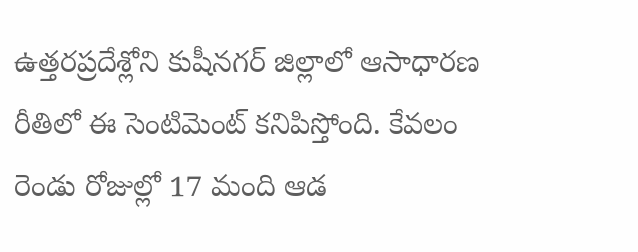ఉత్తరప్రదేశ్లోని కుషీనగర్ జిల్లాలో ఆసాధారణ రీతిలో ఈ సెంటిమెంట్ కనిపిస్తోంది. కేవలం రెండు రోజుల్లో 17 మంది ఆడ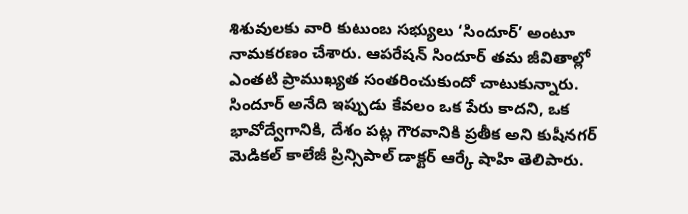శిశువులకు వారి కుటుంబ సభ్యులు ‘సిందూర్’ అంటూ నామకరణం చేశారు. ఆపరేషన్ సిందూర్ తమ జీవితాల్లో ఎంతటి ప్రాముఖ్యత సంతరించుకుందో చాటుకున్నారు. సిందూర్ అనేది ఇప్పుడు కేవలం ఒక పేరు కాదని, ఒక భావోద్వేగానికి, దేశం పట్ల గౌరవానికి ప్రతీక అని కుషీనగర్ మెడికల్ కాలేజీ ప్రిన్సిపాల్ డాక్టర్ ఆర్కే షాహి తెలిపారు.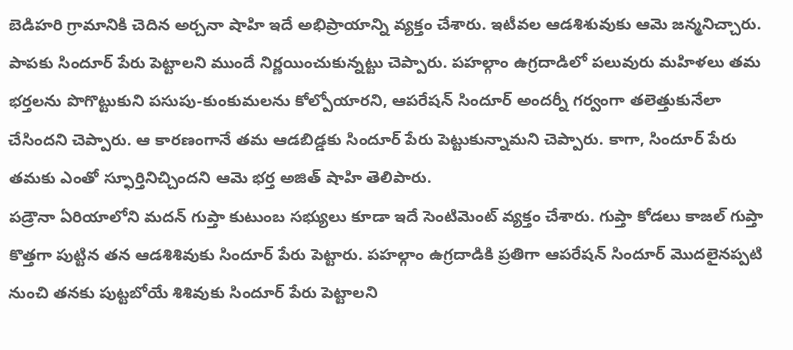బెడిహరి గ్రామానికి చెదిన అర్చనా షాహి ఇదే అభిప్రాయాన్ని వ్యక్తం చేశారు. ఇటీవల ఆడశిశువుకు ఆమె జన్మనిచ్చారు. పాపకు సిందూర్ పేరు పెట్టాలని ముందే నిర్ణయించుకున్నట్టు చెప్పారు. పహల్గాం ఉగ్రదాడిలో పలువురు మహిళలు తమ భర్తలను పొగొట్టుకుని పసుపు-కుంకుమలను కోల్పోయారని, ఆపరేషన్ సిందూర్ అందర్నీ గర్వంగా తలెత్తుకునేలా చేసిందని చెప్పారు. ఆ కారణంగానే తమ ఆడబిడ్డకు సిందూర్ పేరు పెట్టుకున్నామని చెప్పారు. కాగా, సిందూర్ పేరు తమకు ఎంతో స్ఫూర్తినిచ్చిందని ఆమె భర్త అజిత్ షాహి తెలిపారు.
పడ్రౌనా ఏరియాలోని మదన్ గుప్తా కుటుంబ సభ్యులు కూడా ఇదే సెంటిమెంట్ వ్యక్తం చేశారు. గుప్తా కోడలు కాజల్ గుప్తా కొత్తగా పుట్టిన తన ఆడశిశివుకు సిందూర్ పేరు పెట్టారు. పహల్గాం ఉగ్రదాడికి ప్రతిగా ఆపరేషన్ సిందూర్ మొదలైనప్పటి నుంచి తనకు పుట్టబోయే శిశివుకు సిందూర్ పేరు పెట్టాలని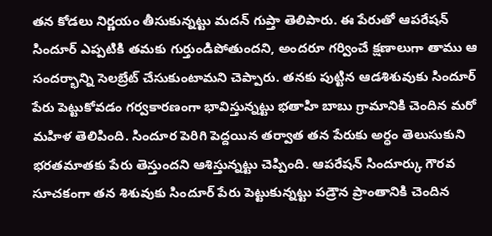తన కోడలు నిర్ణయం తీసుకున్నట్టు మదన్ గుప్తా తెలిపారు. ఈ పేరుతో ఆపరేషన్ సిందూర్ ఎప్పటికి తమకు గుర్తుండిపోతుందని, అందరూ గర్వించే క్షణాలుగా తాము ఆ సందర్భాన్ని సెలబ్రేట్ చేసుకుంటామని చెప్పారు. తనకు పుట్టిన ఆడశిశువుకు సిందూర్ పేరు పెట్టుకోవడం గర్వకారణంగా భావిస్తున్నట్టు భతాహి బాబు గ్రామానికి చెందిన మరో మహిళ తెలిపింది. సిందూర పెరిగి పెద్దయిన తర్వాత తన పేరుకు అర్ధం తెలుసుకుని భరతమాతకు పేరు తెస్తుందని ఆశిస్తున్నట్టు చెప్పింది. ఆపరేషన్ సిందూర్కు గౌరవ సూచకంగా తన శిశువుకు సిందూర్ పేరు పెట్టుకున్నట్టు పడ్రౌన ప్రాంతానికి చెందిన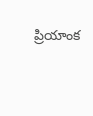ప్రియాంక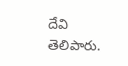దేవి తెలిపారు.